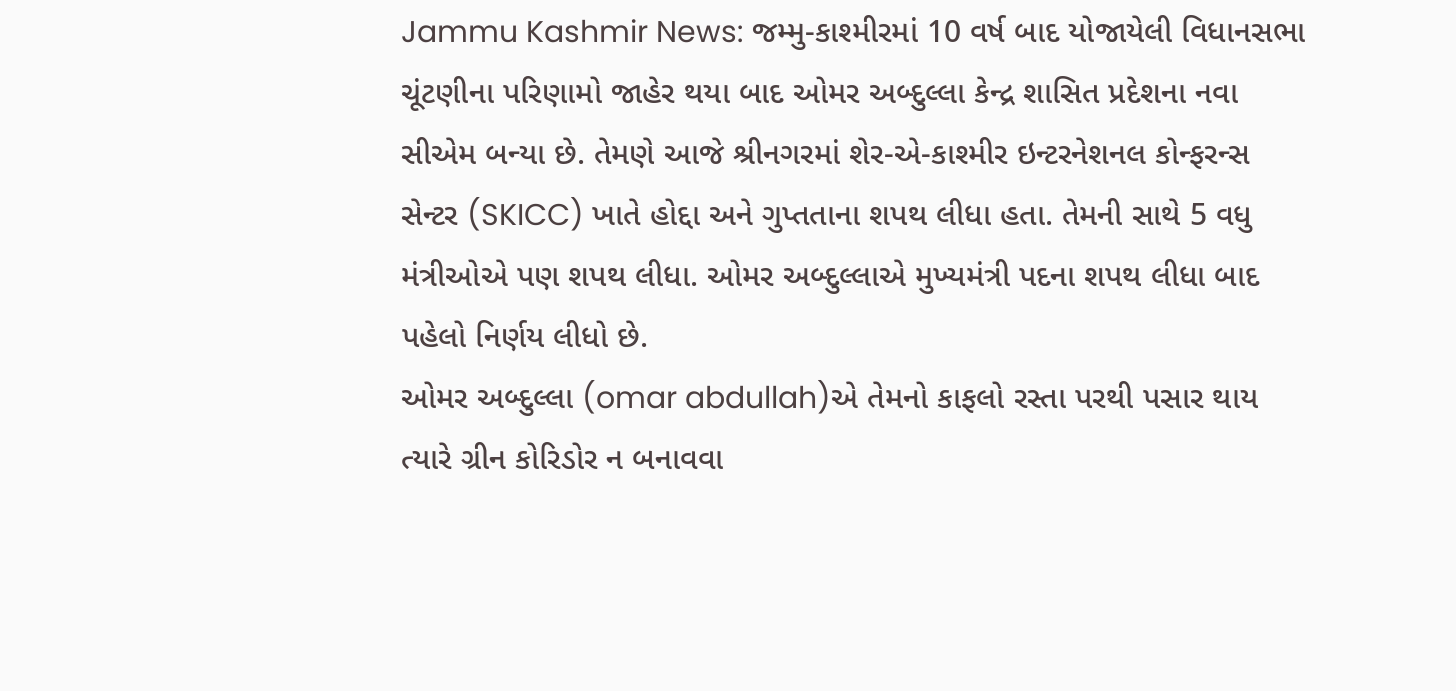Jammu Kashmir News: જમ્મુ-કાશ્મીરમાં 10 વર્ષ બાદ યોજાયેલી વિધાનસભા ચૂંટણીના પરિણામો જાહેર થયા બાદ ઓમર અબ્દુલ્લા કેન્દ્ર શાસિત પ્રદેશના નવા સીએમ બન્યા છે. તેમણે આજે શ્રીનગરમાં શેર-એ-કાશ્મીર ઇન્ટરનેશનલ કોન્ફરન્સ સેન્ટર (SKICC) ખાતે હોદ્દા અને ગુપ્તતાના શપથ લીધા હતા. તેમની સાથે 5 વધુ મંત્રીઓએ પણ શપથ લીધા. ઓમર અબ્દુલ્લાએ મુખ્યમંત્રી પદના શપથ લીધા બાદ પહેલો નિર્ણય લીધો છે.
ઓમર અબ્દુલ્લા (omar abdullah)એ તેમનો કાફલો રસ્તા પરથી પસાર થાય ત્યારે ગ્રીન કોરિડોર ન બનાવવા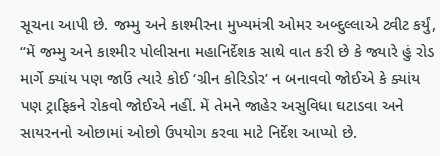સૂચના આપી છે. જમ્મુ અને કાશ્મીરના મુખ્યમંત્રી ઓમર અબ્દુલ્લાએ ટ્વીટ કર્યું, “મેં જમ્મુ અને કાશ્મીર પોલીસના મહાનિર્દેશક સાથે વાત કરી છે કે જ્યારે હું રોડ માર્ગે ક્યાંય પણ જાઉં ત્યારે કોઈ ‘ગ્રીન કોરિડોર’ ન બનાવવો જોઈએ કે ક્યાંય પણ ટ્રાફિકને રોકવો જોઈએ નહીં. મેં તેમને જાહેર અસુવિધા ઘટાડવા અને સાયરનનો ઓછામાં ઓછો ઉપયોગ કરવા માટે નિર્દેશ આપ્યો છે.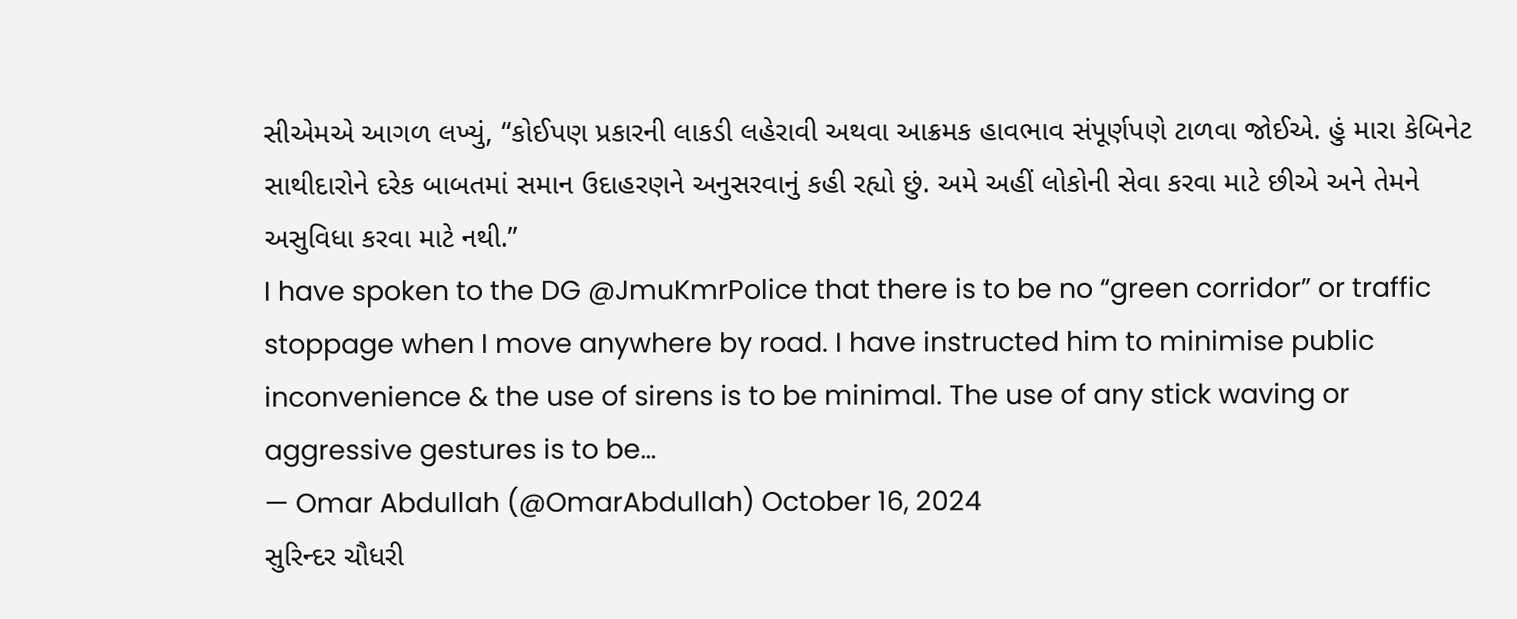સીએમએ આગળ લખ્યું, “કોઈપણ પ્રકારની લાકડી લહેરાવી અથવા આક્રમક હાવભાવ સંપૂર્ણપણે ટાળવા જોઈએ. હું મારા કેબિનેટ સાથીદારોને દરેક બાબતમાં સમાન ઉદાહરણને અનુસરવાનું કહી રહ્યો છું. અમે અહીં લોકોની સેવા કરવા માટે છીએ અને તેમને અસુવિધા કરવા માટે નથી.”
I have spoken to the DG @JmuKmrPolice that there is to be no “green corridor” or traffic stoppage when I move anywhere by road. I have instructed him to minimise public inconvenience & the use of sirens is to be minimal. The use of any stick waving or aggressive gestures is to be…
— Omar Abdullah (@OmarAbdullah) October 16, 2024
સુરિન્દર ચૌધરી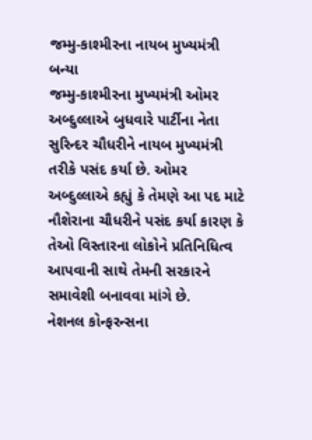જમ્મુ-કાશ્મીરના નાયબ મુખ્યમંત્રી બન્યા
જમ્મુ-કાશ્મીરના મુખ્યમંત્રી ઓમર અબ્દુલ્લાએ બુધવારે પાર્ટીના નેતા સુરિન્દર ચૌધરીને નાયબ મુખ્યમંત્રી તરીકે પસંદ કર્યા છે. ઓમર અબ્દુલ્લાએ કહ્યું કે તેમણે આ પદ માટે નૌશેરાના ચૌધરીને પસંદ કર્યા કારણ કે તેઓ વિસ્તારના લોકોને પ્રતિનિધિત્વ આપવાની સાથે તેમની સરકારને સમાવેશી બનાવવા માંગે છે.
નેશનલ કોન્ફરન્સના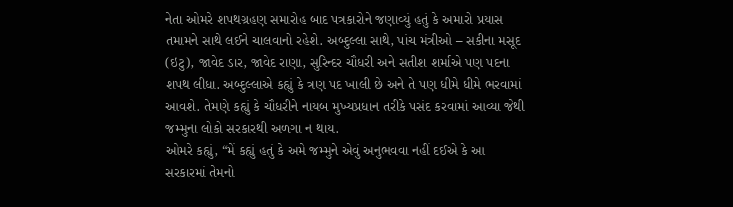નેતા ઓમરે શપથગ્રહણ સમારોહ બાદ પત્રકારોને જણાવ્યું હતું કે અમારો પ્રયાસ તમામને સાથે લઈને ચાલવાનો રહેશે. અબ્દુલ્લા સાથે, પાંચ મંત્રીઓ – સકીના મસૂદ (ઇટુ), જાવેદ ડાર, જાવેદ રાણા, સુરિન્દર ચૌધરી અને સતીશ શર્માએ પણ પદના શપથ લીધા. અબ્દુલ્લાએ કહ્યું કે ત્રણ પદ ખાલી છે અને તે પણ ધીમે ધીમે ભરવામાં આવશે. તેમણે કહ્યું કે ચૌધરીને નાયબ મુખ્યપ્રધાન તરીકે પસંદ કરવામાં આવ્યા જેથી જમ્મુના લોકો સરકારથી અળગા ન થાય.
ઓમરે કહ્યું, “મેં કહ્યું હતું કે અમે જમ્મુને એવું અનુભવવા નહીં દઈએ કે આ સરકારમાં તેમનો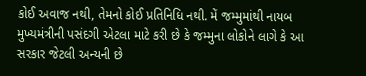કોઈ અવાજ નથી, તેમનો કોઈ પ્રતિનિધિ નથી. મેં જમ્મુમાંથી નાયબ મુખ્યમંત્રીની પસંદગી એટલા માટે કરી છે કે જમ્મુના લોકોને લાગે કે આ સરકાર જેટલી અન્યની છે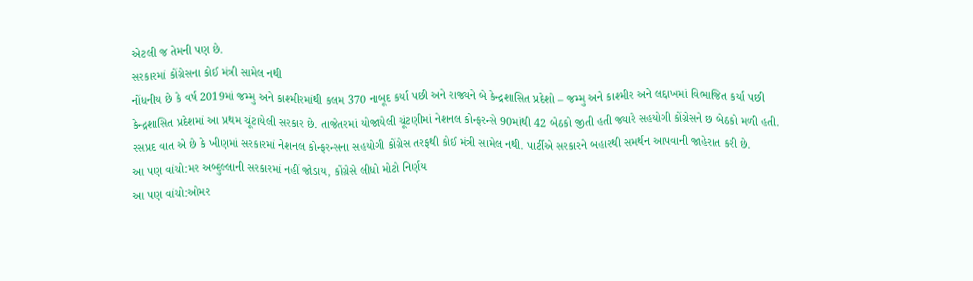એટલી જ તેમની પણ છે.
સરકારમાં કોંગ્રેસના કોઈ મંત્રી સામેલ નથી
નોંધનીય છે કે વર્ષ 2019માં જમ્મુ અને કાશ્મીરમાંથી કલમ 370 નાબૂદ કર્યા પછી અને રાજ્યને બે કેન્દ્રશાસિત પ્રદેશો – જમ્મુ અને કાશ્મીર અને લદ્દાખમાં વિભાજિત કર્યા પછી કેન્દ્રશાસિત પ્રદેશમાં આ પ્રથમ ચૂંટાયેલી સરકાર છે. તાજેતરમાં યોજાયેલી ચૂંટણીમાં નેશનલ કોન્ફરન્સે 90માંથી 42 બેઠકો જીતી હતી જ્યારે સહયોગી કોંગ્રેસને છ બેઠકો મળી હતી.
રસપ્રદ વાત એ છે કે ખીણમાં સરકારમાં નેશનલ કોન્ફરન્સના સહયોગી કોંગ્રેસ તરફથી કોઈ મંત્રી સામેલ નથી. પાર્ટીએ સરકારને બહારથી સમર્થન આપવાની જાહેરાત કરી છે.
આ પણ વાંચો:મર અબ્દુલ્લાની સરકારમાં નહીં જોડાય, કોંગ્રેસે લીધો મોટો નિર્ણય
આ પણ વાંચો:ઓમર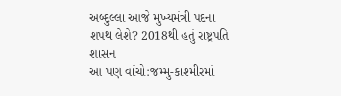અબ્દુલ્લા આજે મુખ્યમંત્રી પદના શપથ લેશે? 2018થી હતું રાષ્ટ્રપતિ શાસન
આ પણ વાંચો:જમ્મુ-કાશ્મીરમાં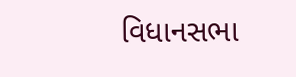વિધાનસભા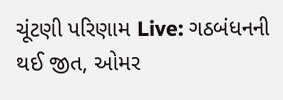ચૂંટણી પરિણામ Live: ગઠબંધનની થઈ જીત, ઓમર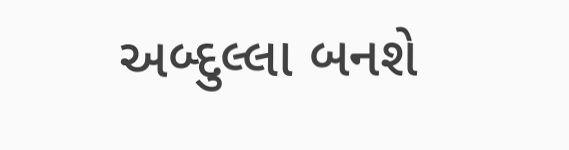અબ્દુલ્લા બનશે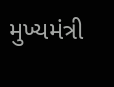મુખ્યમંત્રી